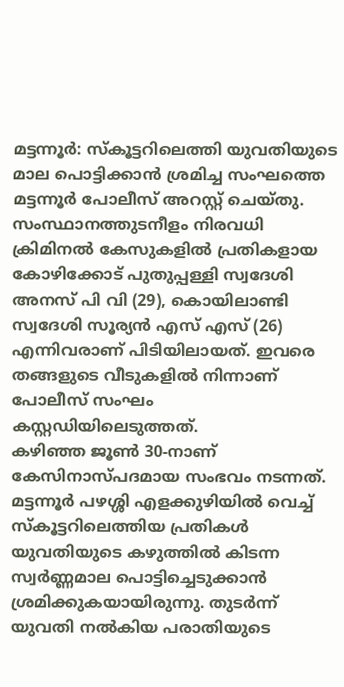മട്ടന്നൂർ: സ്കൂട്ടറിലെത്തി യുവതിയുടെ മാല പൊട്ടിക്കാൻ ശ്രമിച്ച സംഘത്തെ മട്ടന്നൂർ പോലീസ് അറസ്റ്റ് ചെയ്തു. സംസ്ഥാനത്തുടനീളം നിരവധി ക്രിമിനൽ കേസുകളിൽ പ്രതികളായ കോഴിക്കോട് പുതുപ്പള്ളി സ്വദേശി അനസ് പി വി (29), കൊയിലാണ്ടി സ്വദേശി സൂര്യൻ എസ് എസ് (26) എന്നിവരാണ് പിടിയിലായത്. ഇവരെ തങ്ങളുടെ വീടുകളിൽ നിന്നാണ് പോലീസ് സംഘം കസ്റ്റഡിയിലെടുത്തത്.
കഴിഞ്ഞ ജൂൺ 30-നാണ് കേസിനാസ്പദമായ സംഭവം നടന്നത്. മട്ടന്നൂർ പഴശ്ശി എളക്കുഴിയിൽ വെച്ച് സ്കൂട്ടറിലെത്തിയ പ്രതികൾ യുവതിയുടെ കഴുത്തിൽ കിടന്ന സ്വർണ്ണമാല പൊട്ടിച്ചെടുക്കാൻ ശ്രമിക്കുകയായിരുന്നു. തുടർന്ന് യുവതി നൽകിയ പരാതിയുടെ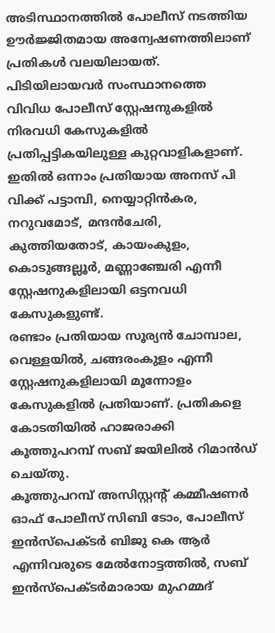അടിസ്ഥാനത്തിൽ പോലീസ് നടത്തിയ ഊർജ്ജിതമായ അന്വേഷണത്തിലാണ് പ്രതികൾ വലയിലായത്.
പിടിയിലായവർ സംസ്ഥാനത്തെ വിവിധ പോലീസ് സ്റ്റേഷനുകളിൽ നിരവധി കേസുകളിൽ പ്രതിപ്പട്ടികയിലുള്ള കുറ്റവാളികളാണ്.
ഇതിൽ ഒന്നാം പ്രതിയായ അനസ് പി വിക്ക് പട്ടാമ്പി, നെയ്യാറ്റിൻകര, നറുവമോട്, മന്ദൻചേരി, കുത്തിയതോട്, കായംകുളം, കൊടുങ്ങല്ലൂർ, മണ്ണാഞ്ചേരി എന്നീ സ്റ്റേഷനുകളിലായി ഒട്ടനവധി കേസുകളുണ്ട്.
രണ്ടാം പ്രതിയായ സൂര്യൻ ചോമ്പാല, വെള്ളയിൽ, ചങ്ങരംകുളം എന്നീ സ്റ്റേഷനുകളിലായി മൂന്നോളം കേസുകളിൽ പ്രതിയാണ്. പ്രതികളെ കോടതിയിൽ ഹാജരാക്കി കൂത്തുപറമ്പ് സബ് ജയിലിൽ റിമാൻഡ് ചെയ്തു.
കൂത്തുപറമ്പ് അസിസ്റ്റന്റ് കമ്മീഷണർ ഓഫ് പോലീസ് സിബി ടോം, പോലീസ് ഇൻസ്പെക്ടർ ബിജു കെ ആർ എന്നിവരുടെ മേൽനോട്ടത്തിൽ, സബ് ഇൻസ്പെക്ടർമാരായ മുഹമ്മദ്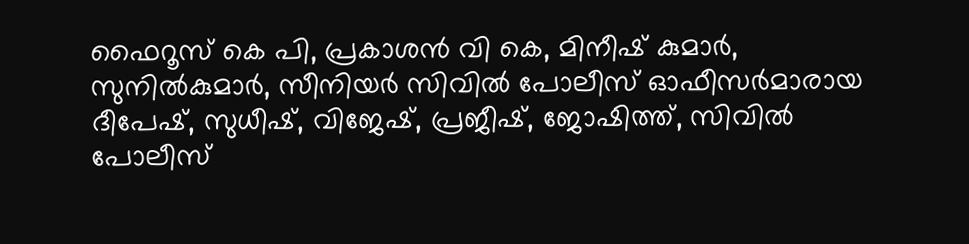ഫൈറൂസ് കെ പി, പ്രകാശൻ വി കെ, മിനീഷ് കുമാർ, സുനിൽകുമാർ, സീനിയർ സിവിൽ പോലീസ് ഓഫീസർമാരായ ദീപേഷ്, സുധീഷ്, വിജേഷ്, പ്രജീഷ്, ജോഷിത്ത്, സിവിൽ പോലീസ്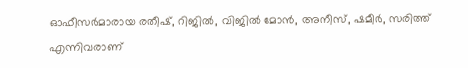ഓഫീസർമാരായ രതീഷ്, റിജിൽ, വിജിൽ മോൻ, അനീസ്, ഷമീർ, സരിത്ത് എന്നിവരാണ്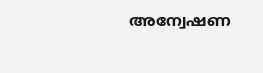അന്വേഷണ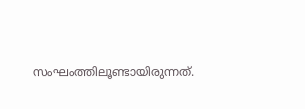സംഘംത്തിലൂണ്ടായിരുന്നത്.